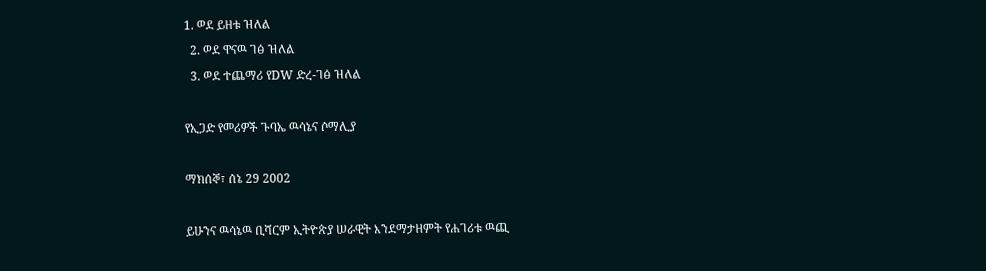1. ወደ ይዘቱ ዝለል
  2. ወደ ዋናዉ ገፅ ዝለል
  3. ወደ ተጨማሪ የDW ድረ-ገፅ ዝለል

የኢጋድ የመሪዎች ጉባኤ ዉሳኔና ሶማሊያ

ማክሰኞ፣ ሰኔ 29 2002

ይሁንና ዉሳኔዉ ቢሻርም ኢትዮጵያ ሠራዊት እንደማታዘምት የሐገሪቱ ዉጪ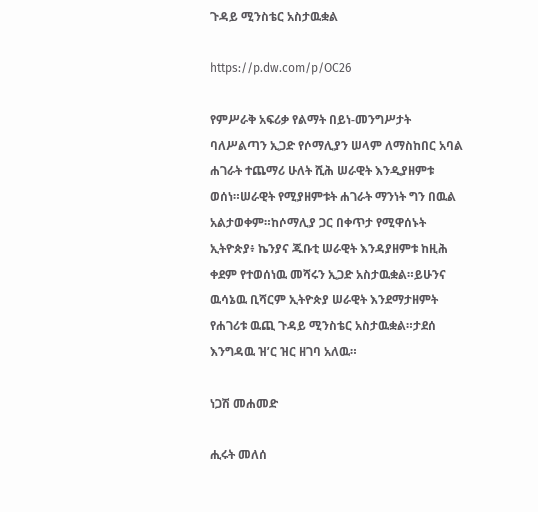ጉዳይ ሚንስቴር አስታዉቋል

https://p.dw.com/p/OC26

የምሥራቅ አፍሪቃ የልማት በይነ-መንግሥታት ባለሥልጣን ኢጋድ የሶማሊያን ሠላም ለማስከበር አባል ሐገራት ተጨማሪ ሁለት ሺሕ ሠራዊት እንዲያዘምቱ ወሰነ።ሠራዊት የሚያዘምቱት ሐገራት ማንነት ግን በዉል አልታወቀም።ከሶማሊያ ጋር በቀጥታ የሚዋሰኑት ኢትዮጵያ፥ ኬንያና ጁቡቲ ሠራዊት እንዳያዘምቱ ከዚሕ ቀደም የተወሰነዉ መሻሩን ኢጋድ አስታዉቋል።ይሁንና ዉሳኔዉ ቢሻርም ኢትዮጵያ ሠራዊት እንደማታዘምት የሐገሪቱ ዉጪ ጉዳይ ሚንስቴር አስታዉቋል።ታደሰ እንግዳዉ ዝ’ር ዝር ዘገባ አለዉ።

ነጋሽ መሐመድ

ሒሩት መለሰ